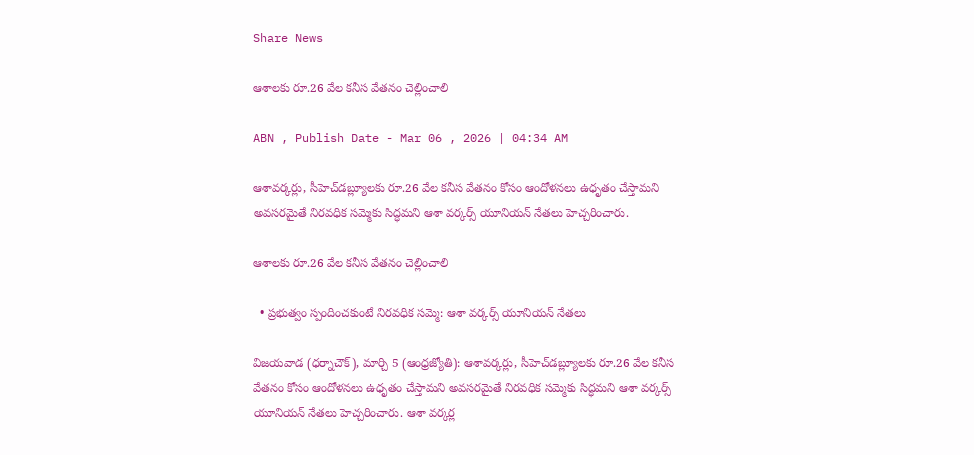Share News

ఆశాలకు రూ.26 వేల కనీస వేతనం చెల్లించాలి

ABN , Publish Date - Mar 06 , 2026 | 04:34 AM

ఆశావర్కర్లు, సీహెచ్‌డబ్ల్యూలకు రూ.26 వేల కనీస వేతనం కోసం ఆందోళనలు ఉధృతం చేస్తామని అవసరమైతే నిరవధిక సమ్మెకు సిద్ధమని ఆశా వర్కర్స్‌ యూనియన్‌ నేతలు హెచ్చరించారు.

ఆశాలకు రూ.26 వేల కనీస వేతనం చెల్లించాలి

  • ప్రభుత్వం స్పందించకుంటే నిరవధిక సమ్మె: ఆశా వర్కర్స్‌ యూనియన్‌ నేతలు

విజయవాడ (ధర్నాచౌక్‌), మార్చి 5 (ఆంధ్రజ్యోతి): ఆశావర్కర్లు, సీహెచ్‌డబ్ల్యూలకు రూ.26 వేల కనీస వేతనం కోసం ఆందోళనలు ఉధృతం చేస్తామని అవసరమైతే నిరవధిక సమ్మెకు సిద్ధమని ఆశా వర్కర్స్‌ యూనియన్‌ నేతలు హెచ్చరించారు. ఆశా వర్కర్ల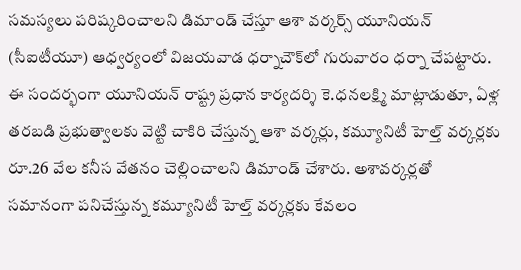సమస్యలు పరిష్కరించాలని డిమాండ్‌ చేస్తూ ఆశా వర్కర్స్‌ యూనియన్‌ (సీఐటీయూ) ఆధ్వర్యంలో విజయవాడ ధర్నాచౌక్‌లో గురువారం ధర్నా చేపట్టారు. ఈ సందర్భంగా యూనియన్‌ రాష్ట్ర ప్రధాన కార్యదర్శి కె.ధనలక్ష్మి మాట్లాడుతూ, ఏళ్ల తరబడి ప్రభుత్వాలకు వెట్టి చాకిరి చేస్తున్న ఆశా వర్కర్లు, కమ్యూనిటీ హెల్త్‌ వర్కర్లకు రూ.26 వేల కనీస వేతనం చెల్లించాలని డిమాండ్‌ చేశారు. అశావర్కర్లతో సమానంగా పనిచేస్తున్న కమ్యూనిటీ హెల్త్‌ వర్కర్లకు కేవలం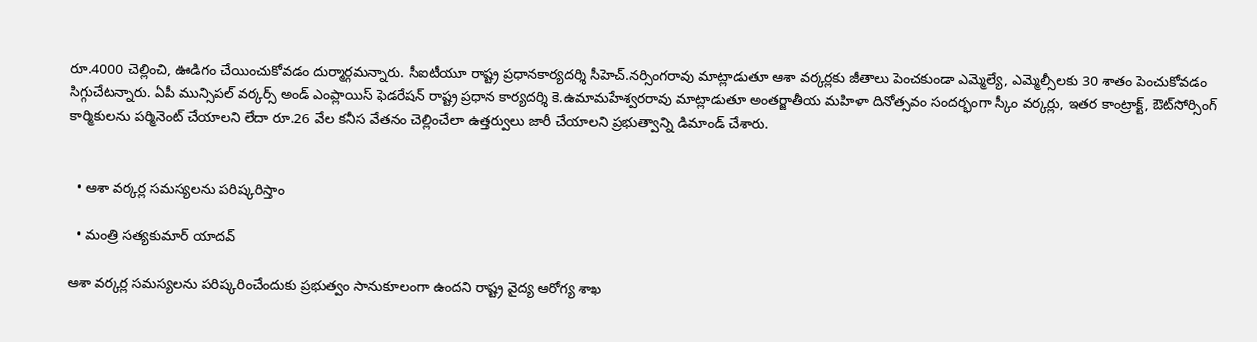రూ.4000 చెల్లించి, ఊడిగం చేయించుకోవడం దుర్మార్గమన్నారు. సీఐటీయూ రాష్ట్ర ప్రధానకార్యదర్శి సీహెచ్‌.నర్సింగరావు మాట్లాడుతూ ఆశా వర్కర్లకు జీతాలు పెంచకుండా ఎమ్మెల్యే, ఎమ్మెల్సీలకు 30 శాతం పెంచుకోవడం సిగ్గుచేటన్నారు. ఏపీ మున్సిపల్‌ వర్కర్స్‌ అండ్‌ ఎంప్లాయిస్‌ ఫెడరేషన్‌ రాష్ట్ర ప్రధాన కార్యదర్శి కె.ఉమామహేశ్వరరావు మాట్లాడుతూ అంతర్జాతీయ మహిళా దినోత్సవం సందర్భంగా స్కీం వర్కర్లు, ఇతర కాంట్రాక్ట్‌, ఔట్‌సోర్సింగ్‌ కార్మికులను పర్మినెంట్‌ చేయాలని లేదా రూ.26 వేల కనీస వేతనం చెల్లించేలా ఉత్తర్వులు జారీ చేయాలని ప్రభుత్వాన్ని డిమాండ్‌ చేశారు.


  • ఆశా వర్కర్ల సమస్యలను పరిష్కరిస్తాం

  • మంత్రి సత్యకుమార్‌ యాదవ్‌

ఆశా వర్కర్ల సమస్యలను పరిష్కరించేందుకు ప్రభుత్వం సానుకూలంగా ఉందని రాష్ట్ర వైద్య ఆరోగ్య శాఖ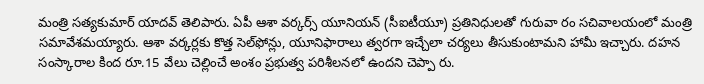మంత్రి సత్యకుమార్‌ యాదవ్‌ తెలిపారు. ఏపీ ఆశా వర్కర్స్‌ యూనియన్‌ (సీఐటీయూ) ప్రతినిధులతో గురువా రం సచివాలయంలో మంత్రి సమావేశమయ్యారు. ఆశా వర్కర్లకు కొత్త సెల్‌ఫోన్లు, యూనిఫారాలు త్వరగా ఇచ్చేలా చర్యలు తీసుకుంటామని హామీ ఇచ్చారు. దహన సంస్కారాల కింద రూ.15 వేలు చెల్లించే అంశం ప్రభుత్వ పరిశీలనలో ఉందని చెప్పా రు.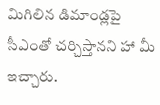మిగిలిన డిమాండ్లపై సీఎంతో చర్చిస్తానని హా మీ ఇచ్చారు.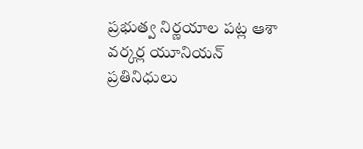ప్రభుత్వ నిర్ణయాల పట్ల ఆశా వర్కర్ల యూనియన్‌ ప్రతినిధులు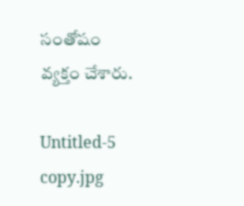సంతోషం వ్యక్తం చేశారు.

Untitled-5 copy.jpg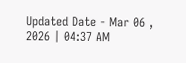Updated Date - Mar 06 , 2026 | 04:37 AM